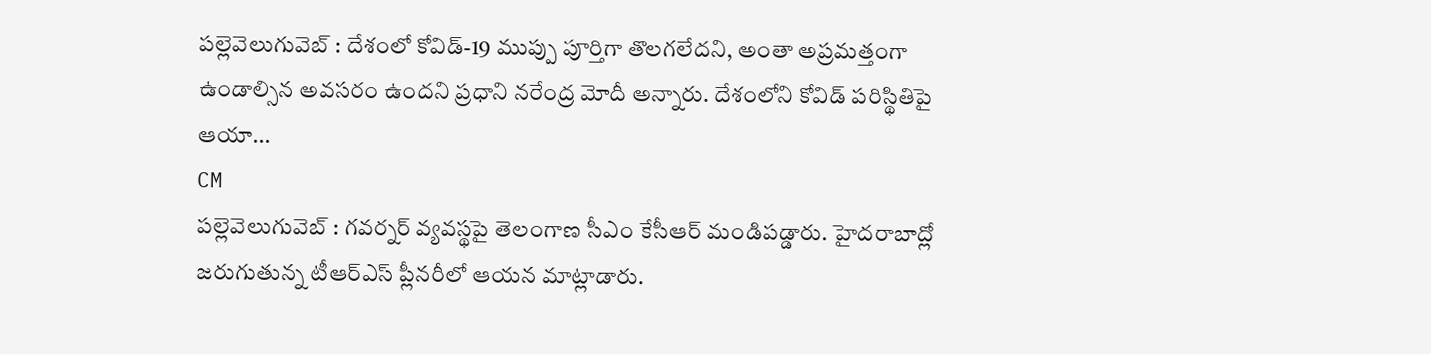పల్లెవెలుగువెబ్ : దేశంలో కోవిడ్-19 ముప్పు పూర్తిగా తొలగలేదని, అంతా అప్రమత్తంగా ఉండాల్సిన అవసరం ఉందని ప్రధాని నరేంద్ర మోదీ అన్నారు. దేశంలోని కోవిడ్ పరిస్థితిపై ఆయా...
CM
పల్లెవెలుగువెబ్ : గవర్నర్ వ్యవస్థపై తెలంగాణ సీఎం కేసీఆర్ మండిపడ్డారు. హైదరాబాద్లో జరుగుతున్న టీఆర్ఎస్ ప్లీనరీలో ఆయన మాట్లాడారు.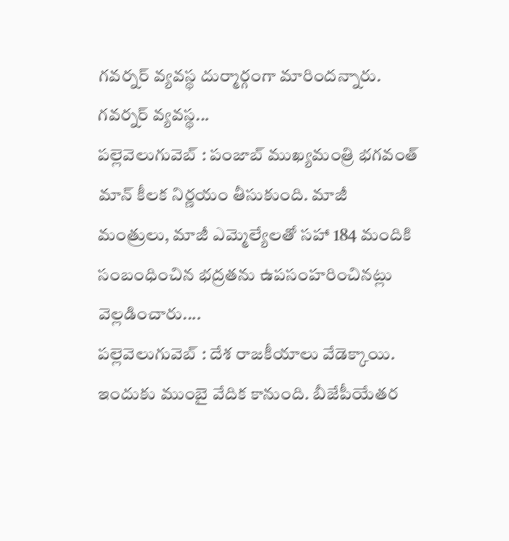గవర్నర్ వ్యవస్థ దుర్మార్గంగా మారిందన్నారు. గవర్నర్ వ్యవస్థ...
పల్లెవెలుగువెబ్ : పంజాబ్ ముఖ్యమంత్రి భగవంత్ మాన్ కీలక నిర్ణయం తీసుకుంది. మాజీ మంత్రులు, మాజీ ఎమ్మెల్యేలతో సహా 184 మందికి సంబంధించిన భద్రతను ఉపసంహరించినట్లు వెల్లడించారు....
పల్లెవెలుగువెబ్ : దేశ రాజకీయాలు వేడెక్కాయి. ఇందుకు ముంబై వేదిక కానుంది. బీజేపీయేతర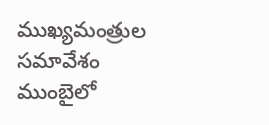ముఖ్యమంత్రుల సమావేశం ముంబైలో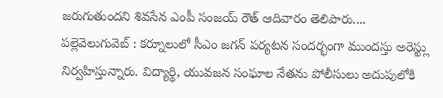జరుగుతుందని శివసేన ఎంపీ సంజయ్ రౌత్ ఆదివారం తెలిపారు....
పల్లెవెలుగువెబ్ : కర్నూలులో సీఎం జగన్ పర్యటన సందర్భంగా ముందస్తు అరెస్ట్లు నిర్వహిస్తున్నారు. విద్యార్థి, యువజన సంఘాల నేతను పోలీసులు అదుపులోకి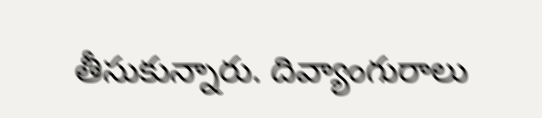తీసుకున్నారు. దివ్యాంగురాలు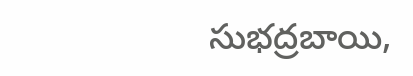సుభద్రబాయి,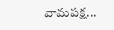వామపక్ష...